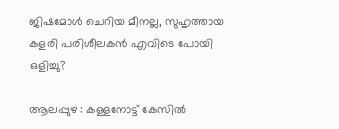ജിഷമോള്‍ ചെറിയ മീനല്ല, സുഹൃത്തായ കളരി പരിശീലകന്‍ എവിടെ പോയി ഒളിച്ചു?

ആലപ്പുഴ : കള്ളനോട്ട് കേസില്‍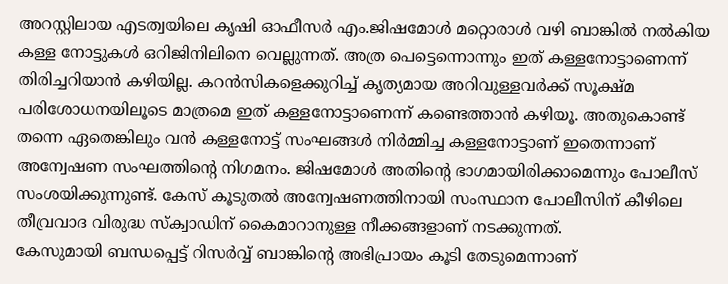അറസ്റ്റിലായ എടത്വയിലെ കൃഷി ഓഫീസര്‍ എം.ജിഷമോള്‍ മറ്റൊരാള്‍ വഴി ബാങ്കില്‍ നല്‍കിയ കള്ള നോട്ടുകള്‍ ഒറിജിനിലിനെ വെല്ലുന്നത്. അത്ര പെട്ടെന്നൊന്നും ഇത് കള്ളനോട്ടാണെന്ന് തിരിച്ചറിയാന്‍ കഴിയില്ല. കറന്‍സികളെക്കുറിച്ച് കൃത്യമായ അറിവുള്ളവര്‍ക്ക് സൂക്ഷ്മ പരിശോധനയിലൂടെ മാത്രമെ ഇത് കള്ളനോട്ടാണെന്ന് കണ്ടെത്താന്‍ കഴിയൂ. അതുകൊണ്ട് തന്നെ ഏതെങ്കിലും വന്‍ കള്ളനോട്ട് സംഘങ്ങള്‍ നിര്‍മ്മിച്ച കള്ളനോട്ടാണ് ഇതെന്നാണ് അന്വേഷണ സംഘത്തിന്റെ നിഗമനം. ജിഷമോള്‍ അതിന്റെ ഭാഗമായിരിക്കാമെന്നും പോലീസ് സംശയിക്കുന്നുണ്ട്. കേസ് കൂടുതല്‍ അന്വേഷണത്തിനായി സംസ്ഥാന പോലീസിന് കീഴിലെ തീവ്രവാദ വിരുദ്ധ സ്‌ക്വാഡിന് കൈമാറാനുള്ള നീക്കങ്ങളാണ് നടക്കുന്നത്.
കേസുമായി ബന്ധപ്പെട്ട് റിസര്‍വ്വ് ബാങ്കിന്റെ അഭിപ്രായം കൂടി തേടുമെന്നാണ്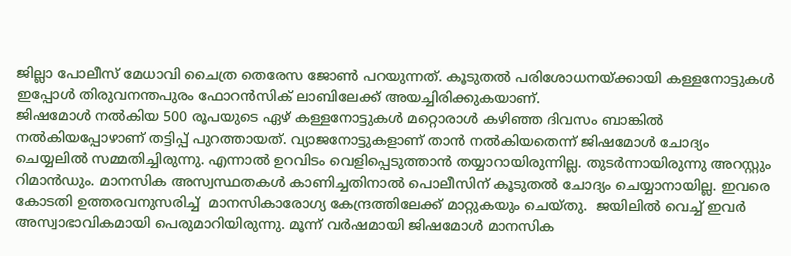ജില്ലാ പോലീസ് മേധാവി ചൈത്ര തെരേസ ജോണ്‍ പറയുന്നത്. കൂടുതല്‍ പരിശോധനയ്ക്കായി കള്ളനോട്ടുകള്‍ ഇപ്പോള്‍ തിരുവനന്തപുരം ഫോറന്‍സിക് ലാബിലേക്ക് അയച്ചിരിക്കുകയാണ്.
ജിഷമോള്‍ നല്‍കിയ 500 രൂപയുടെ ഏഴ് കള്ളനോട്ടുകള്‍ മറ്റൊരാള്‍ കഴിഞ്ഞ ദിവസം ബാങ്കില്‍ നല്‍കിയപ്പോഴാണ് തട്ടിപ്പ് പുറത്തായത്. വ്യാജനോട്ടുകളാണ് താന്‍ നല്‍കിയതെന്ന് ജിഷമോള്‍ ചോദ്യം ചെയ്യലില്‍ സമ്മതിച്ചിരുന്നു. എന്നാല്‍ ഉറവിടം വെളിപ്പെടുത്താന്‍ തയ്യാറായിരുന്നില്ല. തുടര്‍ന്നായിരുന്നു അറസ്റ്റും റിമാന്‍ഡും. മാനസിക അസ്വസ്ഥതകള്‍ കാണിച്ചതിനാല്‍ പൊലീസിന് കൂടുതല്‍ ചോദ്യം ചെയ്യാനായില്ല. ഇവരെ കോടതി ഉത്തരവനുസരിച്ച്  മാനസികാരോഗ്യ കേന്ദ്രത്തിലേക്ക് മാറ്റുകയും ചെയ്തു.  ജയിലില്‍ വെച്ച് ഇവര്‍ അസ്വാഭാവികമായി പെരുമാറിയിരുന്നു. മൂന്ന് വര്‍ഷമായി ജിഷമോള്‍ മാനസിക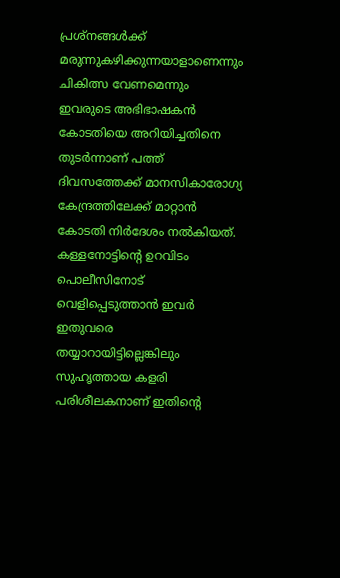പ്രശ്‌നങ്ങള്‍ക്ക് മരുന്നുകഴിക്കുന്നയാളാണെന്നും ചികിത്സ വേണമെന്നും ഇവരുടെ അഭിഭാഷകന്‍ കോടതിയെ അറിയിച്ചതിനെ തുടര്‍ന്നാണ് പത്ത് ദിവസത്തേക്ക് മാനസികാരോഗ്യ കേന്ദ്രത്തിലേക്ക് മാറ്റാന്‍ കോടതി നിര്‍ദേശം നല്‍കിയത്.
കള്ളനോട്ടിന്റെ ഉറവിടം പൊലീസിനോട് വെളിപ്പെടുത്താന്‍ ഇവര്‍ ഇതുവരെ തയ്യാറായിട്ടില്ലെങ്കിലും  സുഹൃത്തായ കളരി പരിശീലകനാണ് ഇതിന്റെ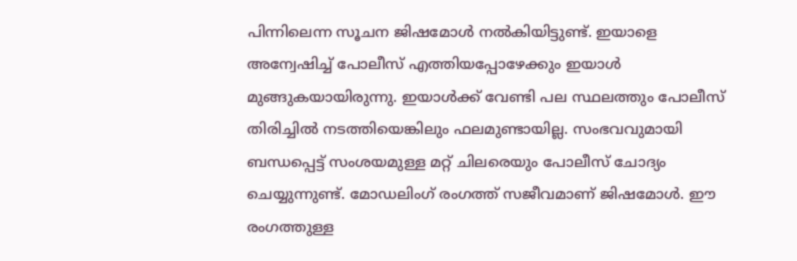പിന്നിലെന്ന സൂചന ജിഷമോള്‍ നല്‍കിയിട്ടുണ്ട്. ഇയാളെ അന്വേഷിച്ച് പോലീസ് എത്തിയപ്പോഴേക്കും ഇയാള്‍ മുങ്ങുകയായിരുന്നു. ഇയാള്‍ക്ക് വേണ്ടി പല സ്ഥലത്തും പോലീസ് തിരിച്ചില്‍ നടത്തിയെങ്കിലും ഫലമുണ്ടായില്ല. സംഭവവുമായി ബന്ധപ്പെട്ട് സംശയമുള്ള മറ്റ് ചിലരെയും പോലീസ് ചോദ്യം ചെയ്യുന്നുണ്ട്. മോഡലിംഗ് രംഗത്ത് സജീവമാണ് ജിഷമോള്‍. ഈ രംഗത്തുള്ള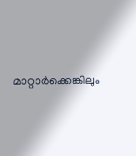മാറ്റാര്‍ക്കെങ്കിലും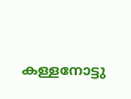കള്ളനോട്ടു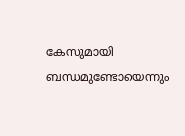കേസുമായി ബന്ധമുണ്ടോയെന്നും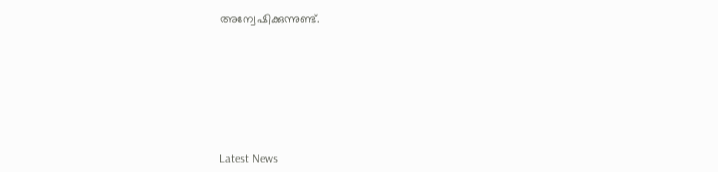അന്വേഷിക്കുന്നുണ്ട്.







Latest News